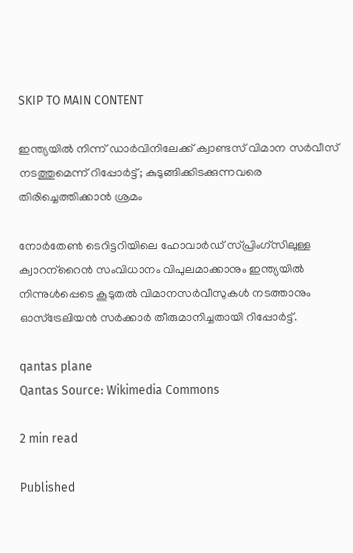SKIP TO MAIN CONTENT

ഇന്ത്യയില്‍ നിന്ന് ഡാര്‍വിനിലേക്ക് ക്വാണ്ടസ് വിമാന സര്‍വീസ് നടത്തുമെന്ന് റിപ്പോര്‍ട്ട്; കുടുങ്ങിക്കിടക്കുന്നവരെ തിരിച്ചെത്തിക്കാന്‍ ശ്രമം

നോര്‍തേണ്‍ ടെറിട്ടറിയിലെ ഹോവാര്‍ഡ് സ്പ്രിംഗ്‌സിലുള്ള ക്വാറന്‌റൈന്‍ സംവിധാനം വിപുലമാക്കാനും ഇന്ത്യയില്‍ നിന്നുള്‍പ്പെടെ കൂടുതല്‍ വിമാനസര്‍വീസുകള്‍ നടത്താനും ഓസ്‌ട്രേലിയന്‍ സര്‍ക്കാര്‍ തീരുമാനിച്ചതായി റിപ്പോര്‍ട്ട്.

qantas plane
Qantas Source: Wikimedia Commons

2 min read

Published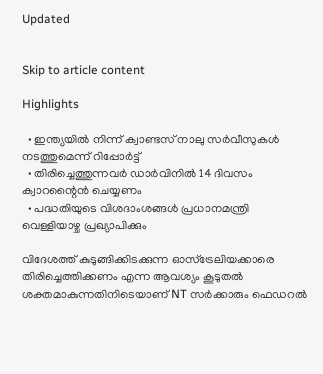Updated


Skip to article content

Highlights

  • ഇന്ത്യയില്‍ നിന്ന് ക്വാണ്ടസ് നാലു സര്‍വീസുകള്‍ നടത്തുമെന്ന് റിപ്പോര്‍ട്ട്
  • തിരിച്ചെത്തുന്നവര്‍ ഡാര്‍വിനില്‍ 14 ദിവസം ക്വാറന്റൈന്‍ ചെയ്യണം
  • പദ്ധതിയുടെ വിശദാംശങ്ങള്‍ പ്രധാനമന്ത്രി വെള്ളിയാഴ്ച പ്രഖ്യാപിക്കും

വിദേശത്ത് കുടുങ്ങിക്കിടക്കുന്ന ഓസ്‌ട്രേലിയക്കാരെ  തിരിച്ചെത്തിക്കണം എന്ന ആവശ്യം കൂടുതല്‍ ശക്തമാകുന്നതിനിടെയാണ് NT സര്‍ക്കാരും ഫെഡറല്‍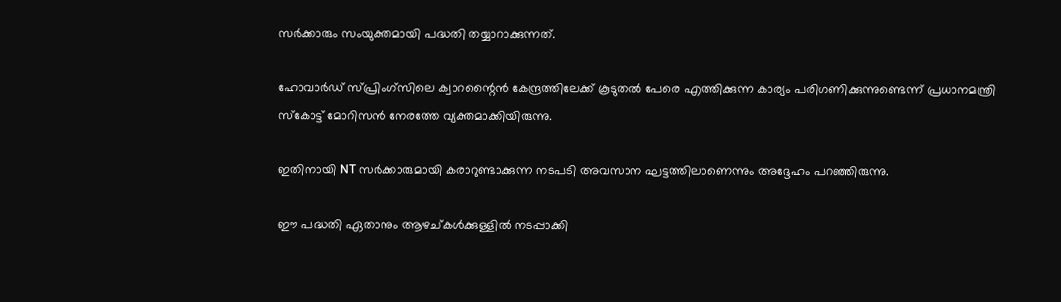സര്‍ക്കാരും സംയുക്തമായി പദ്ധതി തയ്യാറാക്കുന്നത്.

ഹോവാര്‍ഡ് സ്പ്രിംഗ്‌സിലെ ക്വാറന്റൈന്‍ കേന്ദ്രത്തിലേക്ക് കൂടുതല്‍ പേരെ എത്തിക്കുന്ന കാര്യം പരിഗണിക്കുന്നുണ്ടെന്ന് പ്രധാനമന്ത്രി സ്‌കോട്ട് മോറിസന്‍ നേരത്തേ വ്യക്തമാക്കിയിരുന്നു.

ഇതിനായി NT സര്‍ക്കാരുമായി കരാറുണ്ടാക്കുന്ന നടപടി അവസാന ഘട്ടത്തിലാണെന്നും അദ്ദേഹം പറഞ്ഞിരുന്നു.

ഈ പദ്ധതി ഏതാനും ആഴച്കള്‍ക്കുള്ളില്‍ നടപ്പാക്കി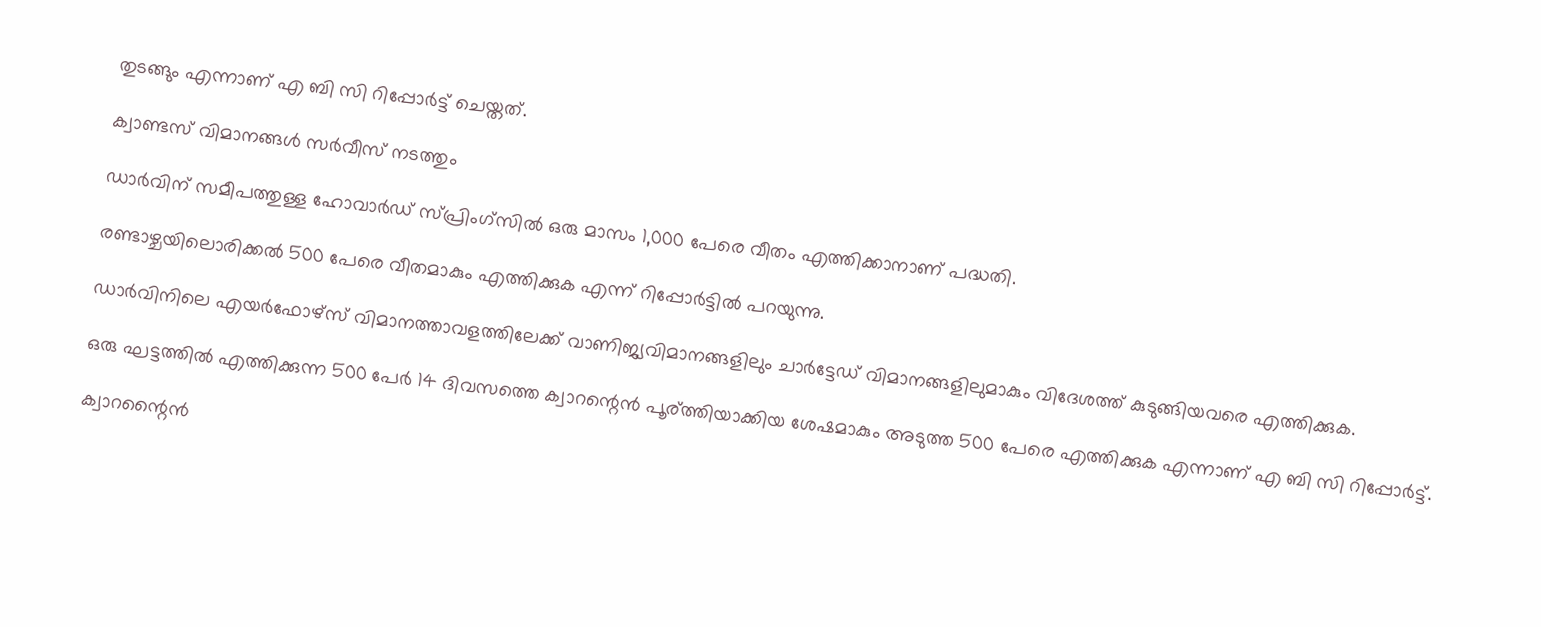തുടങ്ങും എന്നാണ് എ ബി സി റിപ്പോര്‍ട്ട് ചെയ്തത്.

ക്വാണ്ടസ് വിമാനങ്ങള്‍ സര്‍വീസ് നടത്തും

ഡാര്‍വിന് സമീപത്തുള്ള ഹോവാര്‍ഡ് സ്പ്രിംഗ്‌സില്‍ ഒരു മാസം 1,000 പേരെ വീതം എത്തിക്കാനാണ് പദ്ധതി.

രണ്ടാഴ്ചയിലൊരിക്കല്‍ 500 പേരെ വീതമാകും എത്തിക്കുക എന്ന് റിപ്പോര്‍ട്ടില്‍ പറയുന്നു.

ഡാര്‍വിനിലെ എയര്‍ഫോഴ്‌സ് വിമാനത്താവളത്തിലേക്ക് വാണിജ്യവിമാനങ്ങളിലും ചാര്‍ട്ടേഡ് വിമാനങ്ങളിലുമാകും വിദേശത്ത് കുടുങ്ങിയവരെ എത്തിക്കുക.

ഒരു ഘട്ടത്തില്‍ എത്തിക്കുന്ന 500 പേര്‍ 14 ദിവസത്തെ ക്വാറന്റെന്‍ പൂര്ത്തിയാക്കിയ ശേഷമാകും അടുത്ത 500 പേരെ എത്തിക്കുക എന്നാണ് എ ബി സി റിപ്പോര്‍ട്ട്.

ക്വാറന്റൈന്‍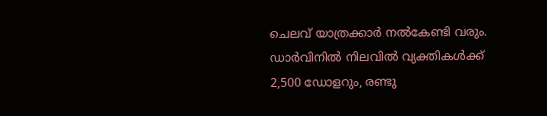ചെലവ് യാത്രക്കാര്‍ നല്‍കേണ്ടി വരും. ഡാര്‍വിനില്‍ നിലവില്‍ വ്യക്തികള്‍ക്ക് 2,500 ഡോളറും, രണ്ടു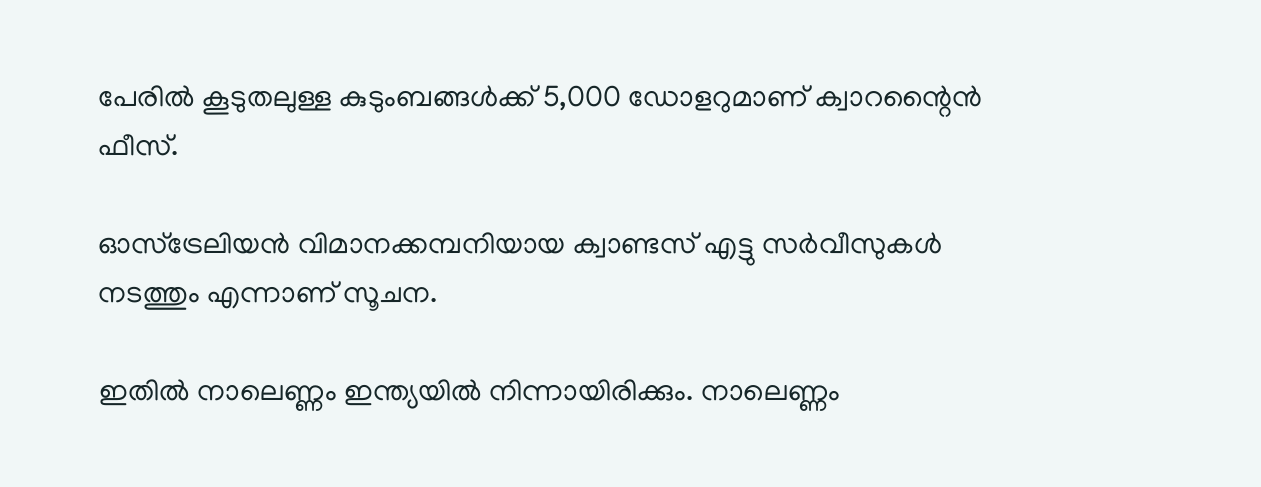പേരില്‍ കൂടുതലുള്ള കുടുംബങ്ങള്‍ക്ക് 5,000 ഡോളറുമാണ് ക്വാറന്റൈന്‍ ഫീസ്.

ഓസ്‌ട്രേലിയന്‍ വിമാനക്കമ്പനിയായ ക്വാണ്ടസ് എട്ടു സര്‍വീസുകള്‍ നടത്തും എന്നാണ് സൂചന.

ഇതില്‍ നാലെണ്ണം ഇന്ത്യയില്‍ നിന്നായിരിക്കും. നാലെണ്ണം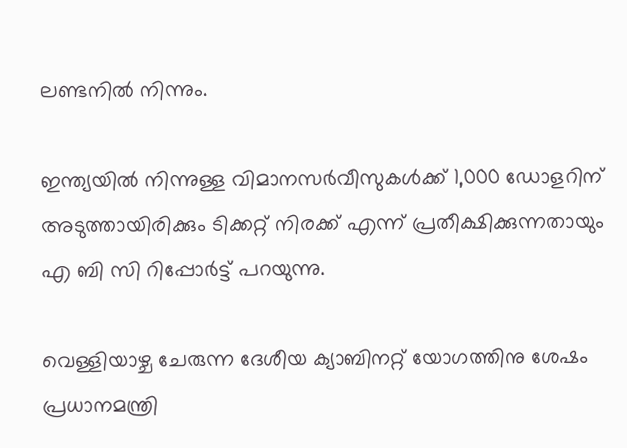ലണ്ടനില്‍ നിന്നും.

ഇന്ത്യയില്‍ നിന്നുള്ള വിമാനസര്‍വീസുകള്‍ക്ക് 1,000 ഡോളറിന് അടുത്തായിരിക്കും ടിക്കറ്റ് നിരക്ക് എന്ന് പ്രതീക്ഷിക്കുന്നതായും എ ബി സി റിപ്പോര്‍ട്ട് പറയുന്നു.

വെള്ളിയാഴ്ച ചേരുന്ന ദേശീയ ക്യാബിനറ്റ് യോഗത്തിനു ശേഷം പ്രധാനമന്ത്രി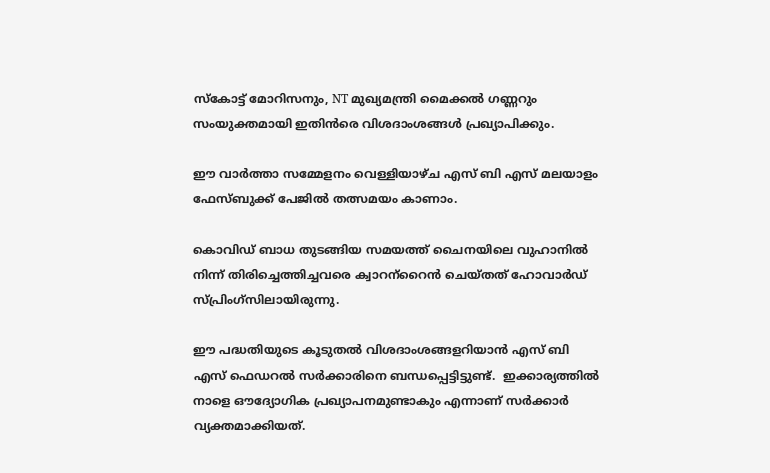സ്‌കോട്ട് മോറിസനും, NT മുഖ്യമന്ത്രി മൈക്കല്‍ ഗണ്ണറും സംയുക്തമായി ഇതിന്‍രെ വിശദാംശങ്ങള്‍ പ്രഖ്യാപിക്കും.

ഈ വാര്‍ത്താ സമ്മേളനം വെള്ളിയാഴ്ച എസ് ബി എസ് മലയാളം ഫേസ്ബുക്ക് പേജില്‍ തത്സമയം കാണാം.

കൊവിഡ് ബാധ തുടങ്ങിയ സമയത്ത് ചൈനയിലെ വുഹാനില്‍ നിന്ന് തിരിച്ചെത്തിച്ചവരെ ക്വാറന്‌റൈന്‍ ചെയ്തത് ഹോവാര്‍ഡ്  സ്പ്രിംഗ്‌സിലായിരുന്നു.

ഈ പദ്ധതിയുടെ കൂടുതല്‍ വിശദാംശങ്ങളറിയാന്‍ എസ് ബി എസ് ഫെഡറല്‍ സര്‍ക്കാരിനെ ബന്ധപ്പെട്ടിട്ടുണ്ട്.  ഇക്കാര്യത്തില്‍ നാളെ ഔദ്യോഗിക പ്രഖ്യാപനമുണ്ടാകും എന്നാണ് സര്‍ക്കാര്‍ വ്യക്തമാക്കിയത്.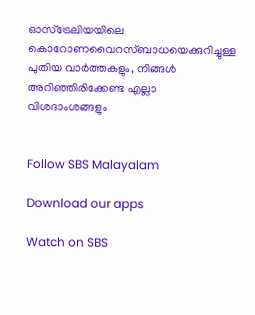ഓസ്ട്രേലിയയിലെ കൊറോണവൈറസ്ബാധയെക്കുറിച്ചുള്ള പുതിയ വാർത്തകളും, നിങ്ങൾ അറിഞ്ഞിരിക്കേണ്ട എല്ലാ വിശദാംശങ്ങളും


Follow SBS Malayalam

Download our apps

Watch on SBS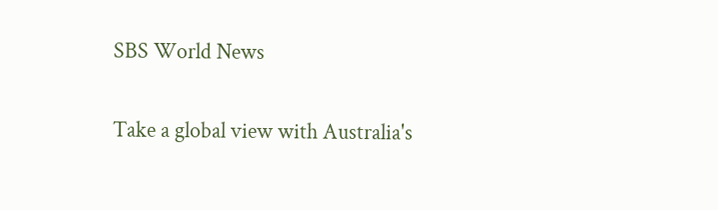SBS World News

Take a global view with Australia's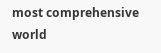most comprehensive world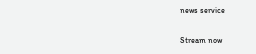news service

Stream now